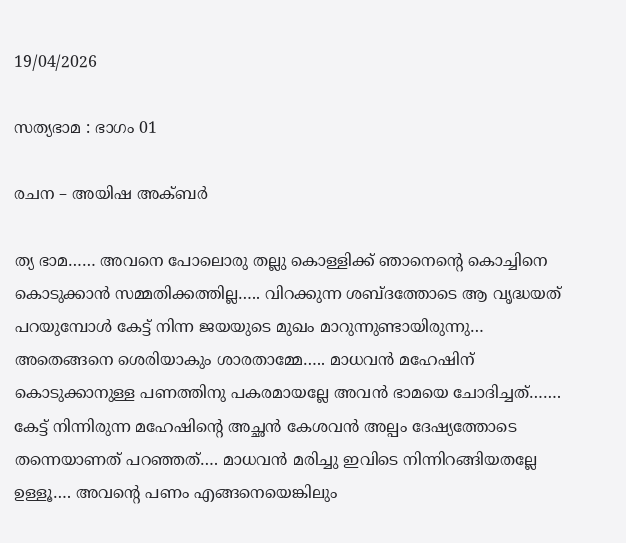19/04/2026

സത്യഭാമ : ഭാഗം 01

രചന – അയിഷ അക്ബർ

ത്യ ഭാമ…… അവനെ പോലൊരു തല്ലു കൊള്ളിക്ക് ഞാനെന്റെ കൊച്ചിനെ കൊടുക്കാൻ സമ്മതിക്കത്തില്ല….. വിറക്കുന്ന ശബ്ദത്തോടെ ആ വൃദ്ധയത് പറയുമ്പോൾ കേട്ട് നിന്ന ജയയുടെ മുഖം മാറുന്നുണ്ടായിരുന്നു… അതെങ്ങനെ ശെരിയാകും ശാരതാമ്മേ….. മാധവൻ മഹേഷിന് കൊടുക്കാനുള്ള പണത്തിനു പകരമായല്ലേ അവൻ ഭാമയെ ചോദിച്ചത്……. കേട്ട് നിന്നിരുന്ന മഹേഷിന്റെ അച്ഛൻ കേശവൻ അല്പം ദേഷ്യത്തോടെ തന്നെയാണത് പറഞ്ഞത്…. മാധവൻ മരിച്ചു ഇവിടെ നിന്നിറങ്ങിയതല്ലേ ഉള്ളൂ…. അവന്റെ പണം എങ്ങനെയെങ്കിലും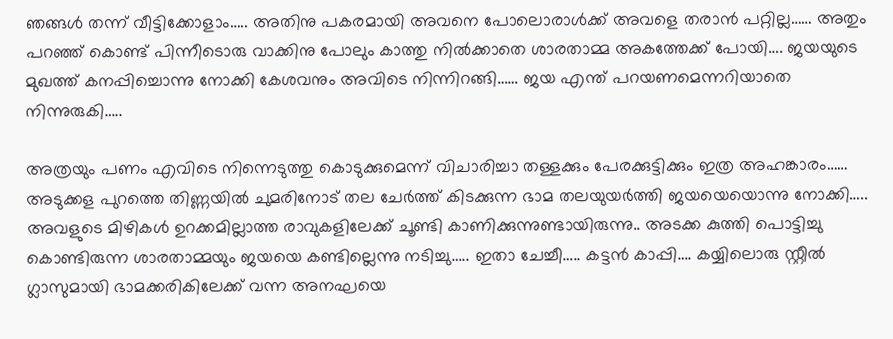ഞങ്ങൾ തന്ന് വീട്ടിക്കോളാം….. അതിനു പകരമായി അവനെ പോലൊരാൾക്ക് അവളെ തരാൻ പറ്റില്ല…… അതും പറഞ്ഞ് കൊണ്ട് പിന്നീടൊരു വാക്കിനു പോലും കാത്തു നിൽക്കാതെ ശാരതാമ്മ അകത്തേക്ക് പോയി…. ജയയുടെ മുഖത്ത് കനപ്പിച്ചൊന്നു നോക്കി കേശവനും അവിടെ നിന്നിറങ്ങി…… ജയ എന്ത് പറയണമെന്നറിയാതെ നിന്നുരുകി…..

അത്രയും പണം എവിടെ നിന്നെടുത്തു കൊടുക്കുമെന്ന് വിചാരിച്ചാ തള്ളക്കും പേരക്കുട്ടിക്കും ഇത്ര അഹങ്കാരം…… അടുക്കള പുറത്തെ തിണ്ണയിൽ ചുമരിനോട് തല ചേർത്ത് കിടക്കുന്ന ഭാമ തലയുയർത്തി ജയയെയൊന്നു നോക്കി….. അവളുടെ മിഴികൾ ഉറക്കമില്ലാത്ത രാവുകളിലേക്ക് ചൂണ്ടി കാണിക്കുന്നുണ്ടായിരുന്നു.. അടക്ക കുത്തി പൊട്ടിച്ചു കൊണ്ടിരുന്ന ശാരതാമ്മയും ജയയെ കണ്ടില്ലെന്നു നടിച്ചു….. ഇതാ ചേച്ചീ….. കട്ടൻ കാപ്പി…. കയ്യിലൊരു സ്റ്റീൽ ഗ്ലാസുമായി ഭാമക്കരികിലേക്ക് വന്ന അനഘയെ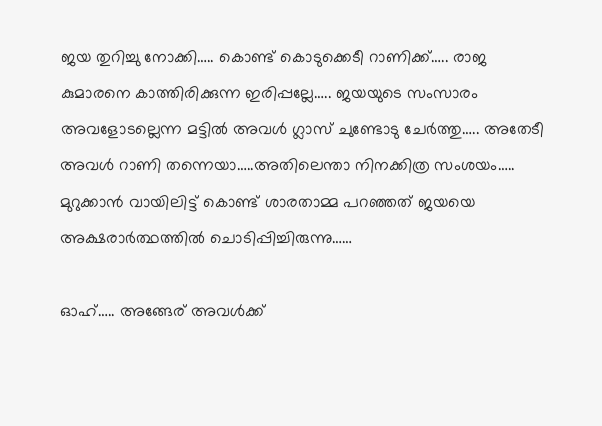ജയ തുറിച്ചു നോക്കി….. കൊണ്ട് കൊടുക്കെടീ റാണിക്ക്….. രാജ കുമാരനെ കാത്തിരിക്കുന്ന ഇരിപ്പല്ലേ….. ജയയുടെ സംസാരം അവളോടല്ലെന്ന മട്ടിൽ അവൾ ഗ്ലാസ്‌ ചുണ്ടോടു ചേർത്തു….. അതേടീ അവൾ റാണി തന്നെയാ…..അതിലെന്താ നിനക്കിത്ര സംശയം….. മുറുക്കാൻ വായിലിട്ട് കൊണ്ട് ശാരതാമ്മ പറഞ്ഞത് ജയയെ അക്ഷരാർത്ഥത്തിൽ ചൊടിപ്പിച്ചിരുന്നു……

ഓഹ്….. അങ്ങേര് അവൾക്ക്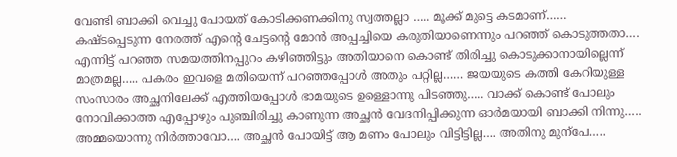വേണ്ടി ബാക്കി വെച്ചു പോയത് കോടിക്കണക്കിനു സ്വത്തല്ലാ ….. മൂക്ക് മുട്ടെ കടമാണ്…… കഷ്ടപ്പെടുന്ന നേരത്ത് എന്റെ ചേട്ടന്റെ മോൻ അപ്പച്ചിയെ കരുതിയാണെന്നും പറഞ്ഞ് കൊടുത്തതാ…. എന്നിട്ട് പറഞ്ഞ സമയത്തിനപ്പുറം കഴിഞ്ഞിട്ടും അതിയാനെ കൊണ്ട് തിരിച്ചു കൊടുക്കാനായില്ലെന്ന് മാത്രമല്ല….. പകരം ഇവളെ മതിയെന്ന് പറഞ്ഞപ്പോൾ അതും പറ്റില്ല…… ജയയുടെ കത്തി കേറിയുള്ള സംസാരം അച്ഛനിലേക്ക് എത്തിയപ്പോൾ ഭാമയുടെ ഉള്ളൊന്നു പിടഞ്ഞു….. വാക്ക് കൊണ്ട് പോലും നോവിക്കാത്ത എപ്പോഴും പുഞ്ചിരിച്ചു കാണുന്ന അച്ഛൻ വേദനിപ്പിക്കുന്ന ഓർമയായി ബാക്കി നിന്നു….. അമ്മയൊന്നു നിർത്താവോ…. അച്ഛൻ പോയിട്ട് ആ മണം പോലും വിട്ടിട്ടില്ല…. അതിനു മുന്പേ…..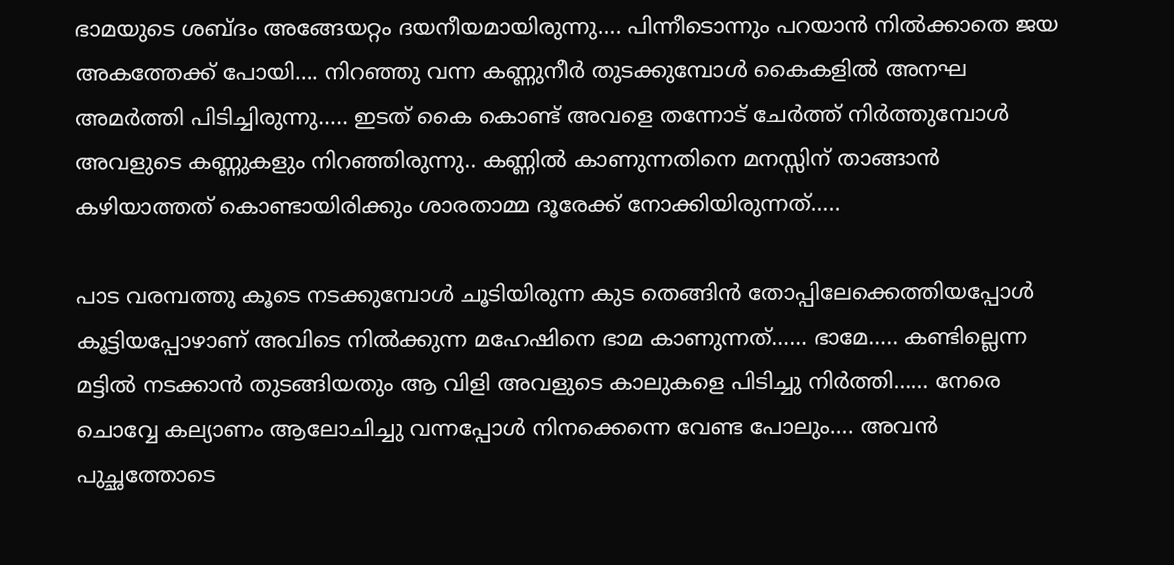ഭാമയുടെ ശബ്ദം അങ്ങേയറ്റം ദയനീയമായിരുന്നു…. പിന്നീടൊന്നും പറയാൻ നിൽക്കാതെ ജയ അകത്തേക്ക് പോയി…. നിറഞ്ഞു വന്ന കണ്ണുനീർ തുടക്കുമ്പോൾ കൈകളിൽ അനഘ അമർത്തി പിടിച്ചിരുന്നു….. ഇടത് കൈ കൊണ്ട് അവളെ തന്നോട് ചേർത്ത് നിർത്തുമ്പോൾ അവളുടെ കണ്ണുകളും നിറഞ്ഞിരുന്നു.. കണ്ണിൽ കാണുന്നതിനെ മനസ്സിന് താങ്ങാൻ കഴിയാത്തത് കൊണ്ടായിരിക്കും ശാരതാമ്മ ദൂരേക്ക് നോക്കിയിരുന്നത്…..

പാട വരമ്പത്തു കൂടെ നടക്കുമ്പോൾ ചൂടിയിരുന്ന കുട തെങ്ങിൻ തോപ്പിലേക്കെത്തിയപ്പോൾ കൂട്ടിയപ്പോഴാണ് അവിടെ നിൽക്കുന്ന മഹേഷിനെ ഭാമ കാണുന്നത്…… ഭാമേ….. കണ്ടില്ലെന്ന മട്ടിൽ നടക്കാൻ തുടങ്ങിയതും ആ വിളി അവളുടെ കാലുകളെ പിടിച്ചു നിർത്തി…… നേരെ ചൊവ്വേ കല്യാണം ആലോചിച്ചു വന്നപ്പോൾ നിനക്കെന്നെ വേണ്ട പോലും…. അവൻ പുച്ഛത്തോടെ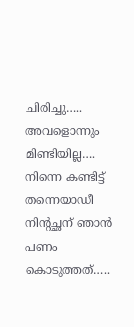ചിരിച്ചു….. അവളൊന്നും മിണ്ടിയില്ല…. നിന്നെ കണ്ടിട്ട് തന്നെയാഡീ നിന്റച്ഛന് ഞാൻ പണം കൊടുത്തത്…..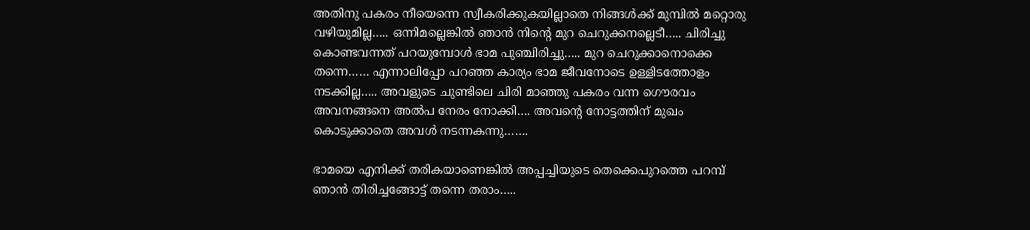അതിനു പകരം നീയെന്നെ സ്വീകരിക്കുകയില്ലാതെ നിങ്ങൾക്ക് മുമ്പിൽ മറ്റൊരു വഴിയുമില്ല….. ഒന്നിമല്ലെങ്കിൽ ഞാൻ നിന്റെ മുറ ചെറുക്കനല്ലെടീ….. ചിരിച്ചു കൊണ്ടവന്നത് പറയുമ്പോൾ ഭാമ പുഞ്ചിരിച്ചു….. മുറ ചെറുക്കാനൊക്കെ തന്നെ…… എന്നാലിപ്പോ പറഞ്ഞ കാര്യം ഭാമ ജീവനോടെ ഉള്ളിടത്തോളം നടക്കില്ല….. അവളുടെ ചുണ്ടിലെ ചിരി മാഞ്ഞു പകരം വന്ന ഗൌരവം അവനങ്ങനെ അൽപ നേരം നോക്കി…. അവന്റെ നോട്ടത്തിന് മുഖം കൊടുക്കാതെ അവൾ നടന്നകന്നു…….

ഭാമയെ എനിക്ക് തരികയാണെങ്കിൽ അപ്പച്ചിയുടെ തെക്കെപുറത്തെ പറമ്പ് ഞാൻ തിരിച്ചങ്ങോട്ട് തന്നെ തരാം…..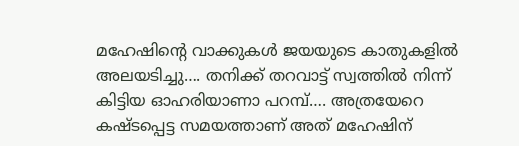മഹേഷിന്റെ വാക്കുകൾ ജയയുടെ കാതുകളിൽ അലയടിച്ചു…. തനിക്ക് തറവാട്ട് സ്വത്തിൽ നിന്ന് കിട്ടിയ ഓഹരിയാണാ പറമ്പ്…. അത്രയേറെ കഷ്ടപ്പെട്ട സമയത്താണ് അത് മഹേഷിന്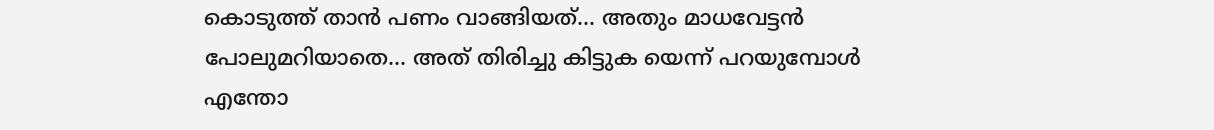കൊടുത്ത് താൻ പണം വാങ്ങിയത്… അതും മാധവേട്ടൻ പോലുമറിയാതെ… അത് തിരിച്ചു കിട്ടുക യെന്ന് പറയുമ്പോൾ എന്തോ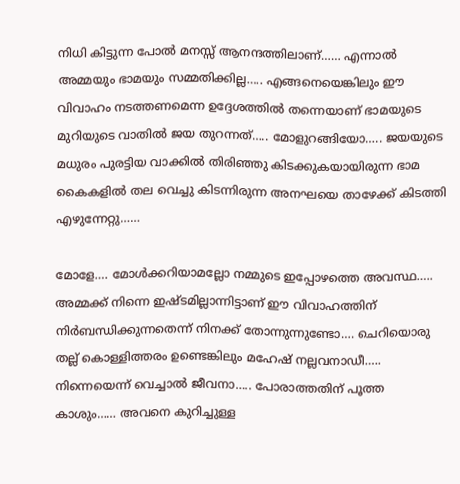നിധി കിട്ടുന്ന പോൽ മനസ്സ് ആനന്ദത്തിലാണ്…… എന്നാൽ അമ്മയും ഭാമയും സമ്മതിക്കില്ല….. എങ്ങനെയെങ്കിലും ഈ വിവാഹം നടത്തണമെന്ന ഉദ്ദേശത്തിൽ തന്നെയാണ് ഭാമയുടെ മുറിയുടെ വാതിൽ ജയ തുറന്നത്….. മോളുറങ്ങിയോ….. ജയയുടെ മധുരം പുരട്ടിയ വാക്കിൽ തിരിഞ്ഞു കിടക്കുകയായിരുന്ന ഭാമ കൈകളിൽ തല വെച്ചു കിടന്നിരുന്ന അനഘയെ താഴേക്ക് കിടത്തി എഴുന്നേറ്റു……

മോളേ…. മോൾക്കറിയാമല്ലോ നമ്മുടെ ഇപ്പോഴത്തെ അവസ്ഥ….. അമ്മക്ക് നിന്നെ ഇഷ്ടമില്ലാന്നിട്ടാണ് ഈ വിവാഹത്തിന് നിർബന്ധിക്കുന്നതെന്ന് നിനക്ക് തോന്നുന്നുണ്ടോ…. ചെറിയൊരു തല്ല് കൊള്ളിത്തരം ഉണ്ടെങ്കിലും മഹേഷ്‌ നല്ലവനാഡീ….. നിന്നെയെന്ന് വെച്ചാൽ ജീവനാ….. പോരാത്തതിന് പൂത്ത കാശും…… അവനെ കുറിച്ചുള്ള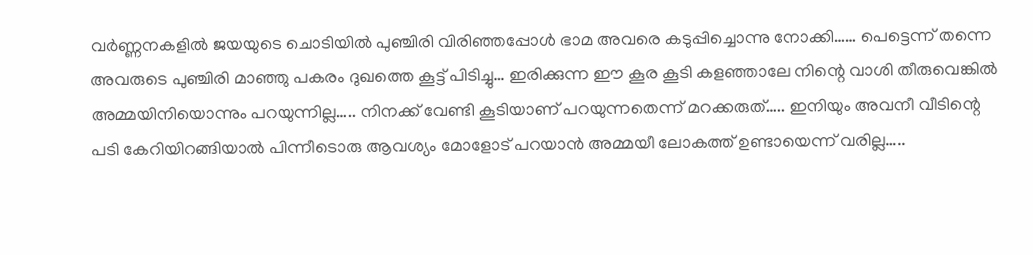വർണ്ണനകളിൽ ജയയുടെ ചൊടിയിൽ പുഞ്ചിരി വിരിഞ്ഞപ്പോൾ ഭാമ അവരെ കടുപ്പിച്ചൊന്നു നോക്കി…… പെട്ടെന്ന് തന്നെ അവരുടെ പുഞ്ചിരി മാഞ്ഞു പകരം ദുഖത്തെ കൂട്ട് പിടിച്ചു… ഇരിക്കുന്ന ഈ കൂര കൂടി കളഞ്ഞാലേ നിന്റെ വാശി തീരുവെങ്കിൽ അമ്മയിനിയൊന്നും പറയുന്നില്ല….. നിനക്ക് വേണ്ടി കൂടിയാണ് പറയുന്നതെന്ന് മറക്കരുത്….. ഇനിയും അവനീ വീടിന്റെ പടി കേറിയിറങ്ങിയാൽ പിന്നീടൊരു ആവശ്യം മോളോട് പറയാൻ അമ്മയീ ലോകത്ത് ഉണ്ടായെന്ന് വരില്ല…..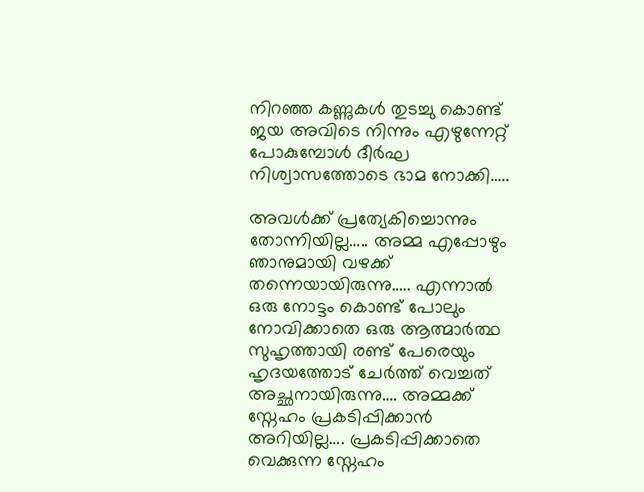നിറഞ്ഞ കണ്ണുകൾ തുടച്ചു കൊണ്ട് ജയ അവിടെ നിന്നും എഴുന്നേറ്റ് പോകുമ്പോൾ ദീർഘ നിശ്വാസത്തോടെ ഭാമ നോക്കി…..

അവൾക്ക് പ്രത്യേകിച്ചൊന്നും തോന്നിയില്ല….. അമ്മ എപ്പോഴും ഞാനുമായി വഴക്ക് തന്നെയായിരുന്നു….. എന്നാൽ ഒരു നോട്ടം കൊണ്ട് പോലും നോവിക്കാതെ ഒരു ആത്മാർത്ഥ സുഹൃത്തായി രണ്ട് പേരെയും ഹൃദയത്തോട് ചേർത്ത് വെച്ചത് അച്ഛനായിരുന്നു…. അമ്മക്ക് സ്നേഹം പ്രകടിപ്പിക്കാൻ അറിയില്ല…. പ്രകടിപ്പിക്കാതെ വെക്കുന്ന സ്നേഹം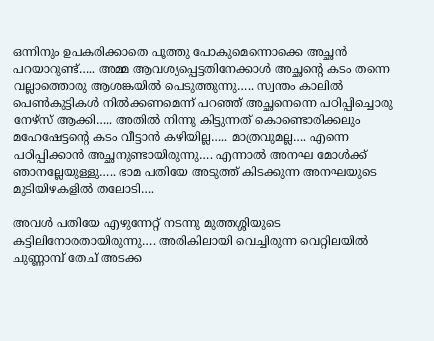ഒന്നിനും ഉപകരിക്കാതെ പൂത്തു പോകുമെന്നൊക്കെ അച്ഛൻ പറയാറുണ്ട്….. അമ്മ ആവശ്യപ്പെട്ടതിനേക്കാൾ അച്ഛന്റെ കടം തന്നെ വല്ലാത്തൊരു ആശങ്കയിൽ പെടുത്തുന്നു….. സ്വന്തം കാലിൽ പെൺകുട്ടികൾ നിൽക്കണമെന്ന് പറഞ്ഞ് അച്ഛനെന്നെ പഠിപ്പിച്ചൊരു നേഴ്സ് ആക്കി….. അതിൽ നിന്നു കിട്ടുന്നത് കൊണ്ടൊരിക്കലും മഹേഷേട്ടന്റെ കടം വീട്ടാൻ കഴിയില്ല….. മാത്രവുമല്ല…. എന്നെ പഠിപ്പിക്കാൻ അച്ഛനുണ്ടായിരുന്നു…. എന്നാൽ അനഘ മോൾക്ക് ഞാനല്ലേയുള്ളു….. ഭാമ പതിയേ അടുത്ത് കിടക്കുന്ന അനഘയുടെ മുടിയിഴകളിൽ തലോടി….

അവൾ പതിയേ എഴുന്നേറ്റ് നടന്നു മുത്തശ്ശിയുടെ കട്ടിലിനോരതായിരുന്നു…. അരികിലായി വെച്ചിരുന്ന വെറ്റിലയിൽ ചുണ്ണാമ്പ് തേച് അടക്ക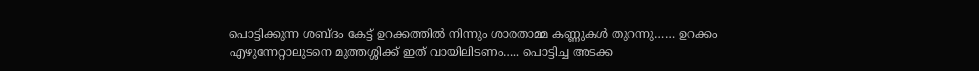പൊട്ടിക്കുന്ന ശബ്ദം കേട്ട് ഉറക്കത്തിൽ നിന്നും ശാരതാമ്മ കണ്ണുകൾ തുറന്നു…… ഉറക്കം എഴുന്നേറ്റാലുടനെ മുത്തശ്ശിക്ക് ഇത് വായിലിടണം….. പൊട്ടിച്ച അടക്ക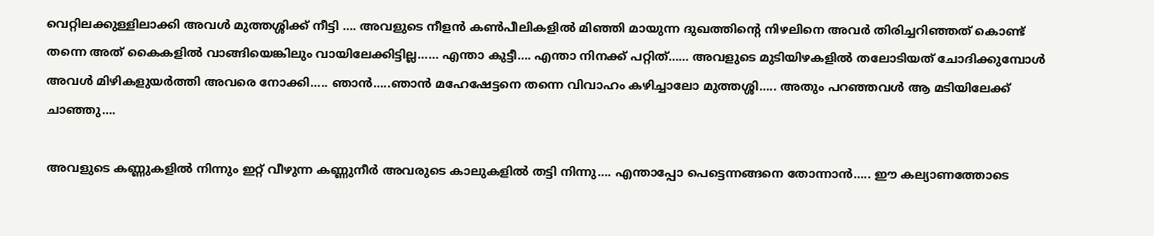വെറ്റിലക്കുള്ളിലാക്കി അവൾ മുത്തശ്ശിക്ക് നീട്ടി …. അവളുടെ നീളൻ കൺപീലികളിൽ മിഞ്ഞി മായുന്ന ദുഖത്തിന്റെ നിഴലിനെ അവർ തിരിച്ചറിഞ്ഞത് കൊണ്ട് തന്നെ അത് കൈകളിൽ വാങ്ങിയെങ്കിലും വായിലേക്കിട്ടില്ല…… എന്താ കുട്ടീ…. എന്താ നിനക്ക് പറ്റിത്…… അവളുടെ മുടിയിഴകളിൽ തലോടിയത് ചോദിക്കുമ്പോൾ അവൾ മിഴികളുയർത്തി അവരെ നോക്കി….. ഞാൻ…..ഞാൻ മഹേഷേട്ടനെ തന്നെ വിവാഹം കഴിച്ചാലോ മുത്തശ്ശി….. അതും പറഞ്ഞവൾ ആ മടിയിലേക്ക് ചാഞ്ഞു….

അവളുടെ കണ്ണുകളിൽ നിന്നും ഇറ്റ് വീഴുന്ന കണ്ണുനീർ അവരുടെ കാലുകളിൽ തട്ടി നിന്നു…. എന്താപ്പോ പെട്ടെന്നങ്ങനെ തോന്നാൻ….. ഈ കല്യാണത്തോടെ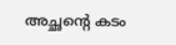അച്ഛന്റെ കടം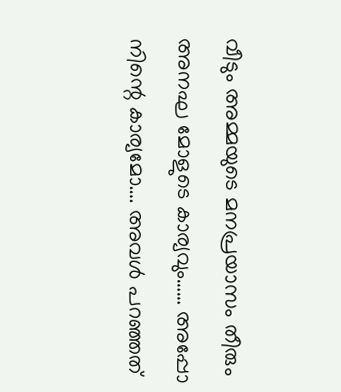വീടും അമ്മയുടെ മനപ്രയാസം തീരും അനഘ മോളുടെ കാര്യവും…… അപ്പോ നിന്റെ കാര്യമോ…. അവൾ പറഞ്ഞത്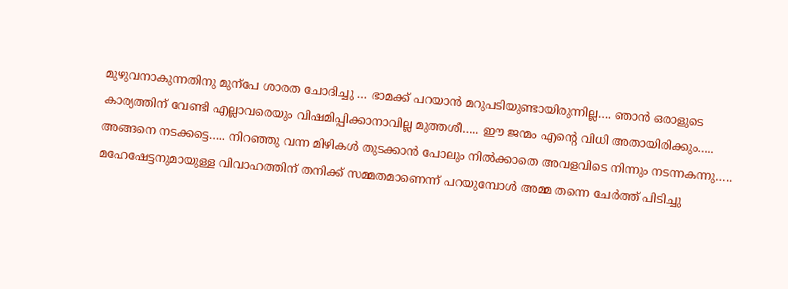മുഴുവനാകുന്നതിനു മുന്പേ ശാരത ചോദിച്ചു … ഭാമക്ക് പറയാൻ മറുപടിയുണ്ടായിരുന്നില്ല…. ഞാൻ ഒരാളുടെ കാര്യത്തിന് വേണ്ടി എല്ലാവരെയും വിഷമിപ്പിക്കാനാവില്ല മുത്തശീ….. ഈ ജന്മം എന്റെ വിധി അതായിരിക്കും….. അങ്ങനെ നടക്കട്ടെ….. നിറഞ്ഞു വന്ന മിഴികൾ തുടക്കാൻ പോലും നിൽക്കാതെ അവളവിടെ നിന്നും നടന്നകന്നു….. മഹേഷേട്ടനുമായുള്ള വിവാഹത്തിന് തനിക്ക് സമ്മതമാണെന്ന് പറയുമ്പോൾ അമ്മ തന്നെ ചേർത്ത് പിടിച്ചു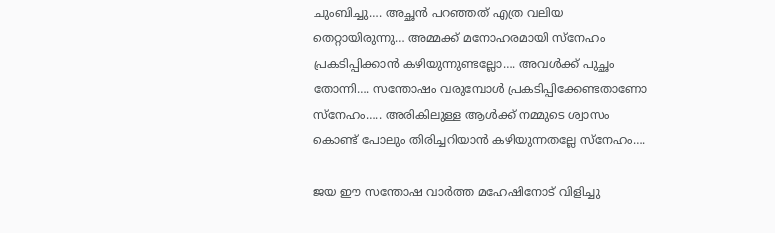ചുംബിച്ചു…. അച്ഛൻ പറഞ്ഞത് എത്ര വലിയ തെറ്റായിരുന്നു… അമ്മക്ക് മനോഹരമായി സ്നേഹം പ്രകടിപ്പിക്കാൻ കഴിയുന്നുണ്ടല്ലോ…. അവൾക്ക് പുച്ഛം തോന്നി…. സന്തോഷം വരുമ്പോൾ പ്രകടിപ്പിക്കേണ്ടതാണോ സ്നേഹം….. അരികിലുള്ള ആൾക്ക് നമ്മുടെ ശ്വാസം കൊണ്ട് പോലും തിരിച്ചറിയാൻ കഴിയുന്നതല്ലേ സ്നേഹം….

ജയ ഈ സന്തോഷ വാർത്ത മഹേഷിനോട് വിളിച്ചു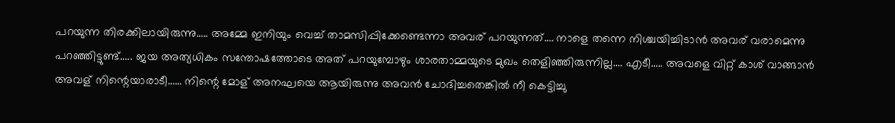പറയുന്ന തിരക്കിലായിരുന്നു….. അമ്മേ ഇനിയും വെച്ച് താമസിപ്പിക്കേണ്ടെന്നാ അവര് പറയുന്നത്…. നാളെ തന്നെ നിശ്ചയിച്ചിടാൻ അവര് വരാമെന്നു പറഞ്ഞിട്ടുണ്ട്….. ജയ അത്യധികം സന്തോഷത്തോടെ അത് പറയുമ്പോഴും ശാരതാമ്മയുടെ മുഖം തെളിഞ്ഞിരുന്നില്ല…. എടീ….. അവളെ വിറ്റ് കാശ് വാങ്ങാൻ അവള് നിന്റെയാരാടീ…… നിന്റെ മോള് അനഘയെ ആയിരുന്നു അവൻ ചോദിച്ചതെങ്കിൽ നീ കെട്ടിച്ചു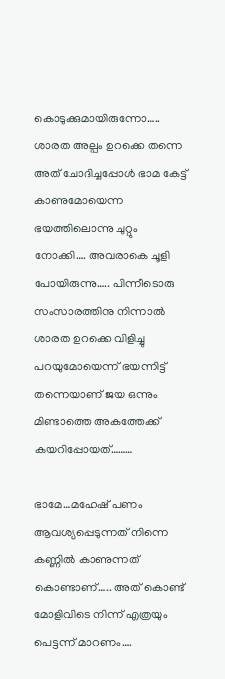കൊടുക്കുമായിരുന്നോ….. ശാരത അല്പം ഉറക്കെ തന്നെ അത് ചോദിച്ചപ്പോൾ ഭാമ കേട്ട് കാണുമോയെന്ന ഭയത്തിലൊന്നു ചുറ്റും നോക്കി…. അവരാകെ ചൂളി പോയിരുന്നു….. പിന്നീടൊരു സംസാരത്തിനു നിന്നാൽ ശാരത ഉറക്കെ വിളിച്ചു പറയുമോയെന്ന് ഭയന്നിട്ട് തന്നെയാണ് ജയ ഒന്നും മിണ്ടാത്തെ അകത്തേക്ക് കയറിപ്പോയത്………

ഭാമേ…മഹേഷ് പണം ആവശ്യപ്പെടുന്നത് നിന്നെ കണ്ണിൽ കാണുന്നത് കൊണ്ടാണ്….. അത് കൊണ്ട് മോളിവിടെ നിന്ന് എത്രയും പെട്ടന്ന് മാറണം….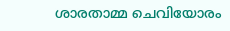ശാരതാമ്മ ചെവിയോരം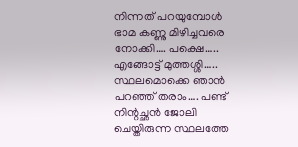നിന്നത് പറയുമ്പോൾ ഭാമ കണ്ണു മിഴിച്ചവരെ നോക്കി…. പക്ഷെ….. എങ്ങോട്ട് മുത്തശ്ശി….. സ്ഥലമൊക്കെ ഞാൻ പറഞ്ഞ് തരാം…. പണ്ട് നിന്റച്ഛൻ ജോലി ചെയ്തിരുന്ന സ്ഥലത്തേ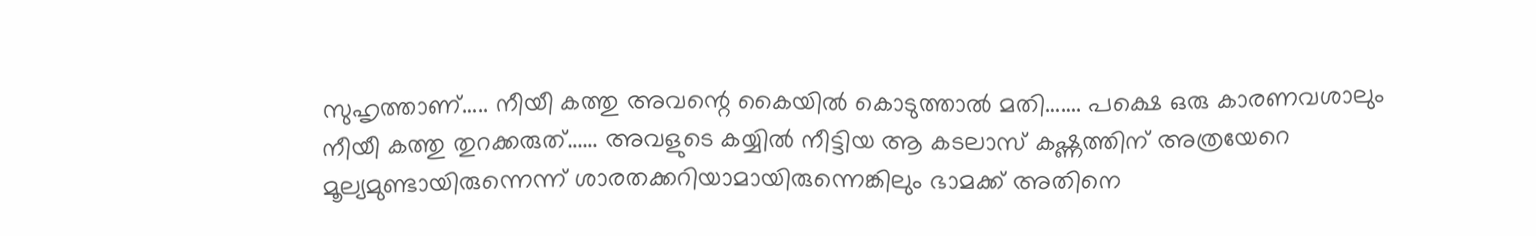സുഹൃത്താണ്….. നീയീ കത്തു അവന്റെ കൈയിൽ കൊടുത്താൽ മതി……. പക്ഷെ ഒരു കാരണവശാലും നീയീ കത്തു തുറക്കരുത്…… അവളുടെ കയ്യിൽ നീട്ടിയ ആ കടലാസ് കഷ്ണത്തിന് അത്രയേറെ മൂല്യമുണ്ടായിരുന്നെന്ന് ശാരതക്കറിയാമായിരുന്നെങ്കിലും ഭാമക്ക് അതിനെ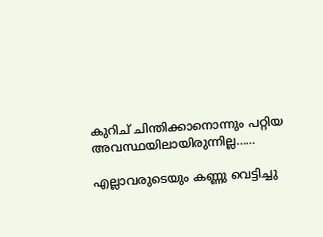കുറിച് ചിന്തിക്കാനൊന്നും പറ്റിയ അവസ്ഥയിലായിരുന്നില്ല……

എല്ലാവരുടെയും കണ്ണു വെട്ടിച്ചു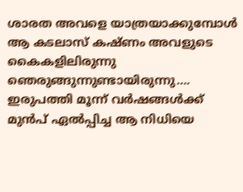ശാരത അവളെ യാത്രയാക്കുമ്പോൾ ആ കടലാസ് കഷ്ണം അവളുടെ കൈകളിലിരുന്നു ഞെരുങ്ങുന്നുണ്ടായിരുന്നു…. ഇരുപത്തി മൂന്ന് വർഷങ്ങൾക്ക് മുൻപ് ഏൽപ്പിച്ച ആ നിധിയെ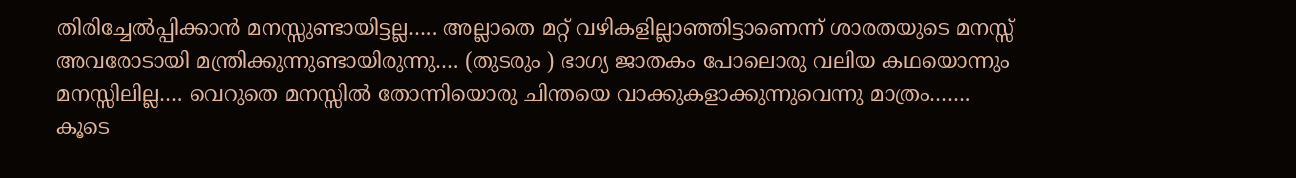തിരിച്ചേൽപ്പിക്കാൻ മനസ്സുണ്ടായിട്ടല്ല….. അല്ലാതെ മറ്റ് വഴികളില്ലാഞ്ഞിട്ടാണെന്ന് ശാരതയുടെ മനസ്സ് അവരോടായി മന്ത്രിക്കുന്നുണ്ടായിരുന്നു…. (തുടരും ) ഭാഗ്യ ജാതകം പോലൊരു വലിയ കഥയൊന്നും മനസ്സിലില്ല…. വെറുതെ മനസ്സിൽ തോന്നിയൊരു ചിന്തയെ വാക്കുകളാക്കുന്നുവെന്നു മാത്രം……. കൂടെ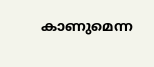കാണുമെന്ന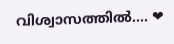വിശ്വാസത്തിൽ…. ❤